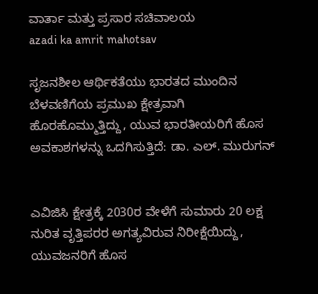ವಾರ್ತಾ ಮತ್ತು ಪ್ರಸಾರ ಸಚಿವಾಲಯ
azadi ka amrit mahotsav

ಸೃಜನಶೀಲ ಆರ್ಥಿಕತೆಯು ಭಾರತದ ಮುಂದಿನ ಬೆಳವಣಿಗೆಯ ಪ್ರಮುಖ ಕ್ಷೇತ್ರವಾಗಿ ಹೊರಹೊಮ್ಮುತ್ತಿದ್ದು, ಯುವ ಭಾರತೀಯರಿಗೆ ಹೊಸ ಅವಕಾಶಗಳನ್ನು ಒದಗಿಸುತ್ತಿದೆ: ಡಾ. ಎಲ್. ಮುರುಗನ್


ಎವಿಜಿಸಿ ಕ್ಷೇತ್ರಕ್ಕೆ 2030ರ ವೇಳೆಗೆ ಸುಮಾರು 20 ಲಕ್ಷ ನುರಿತ ವೃತ್ತಿಪರರ ಅಗತ್ಯವಿರುವ ನಿರೀಕ್ಷೆಯಿದ್ದು, ಯುವಜನರಿಗೆ ಹೊಸ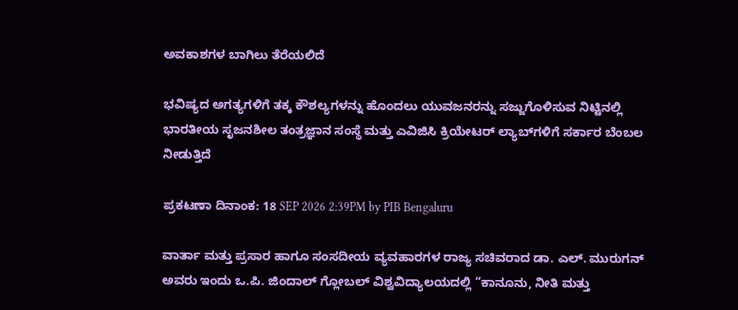ಅವಕಾಶಗಳ ಬಾಗಿಲು ತೆರೆಯಲಿದೆ

ಭವಿಷ್ಯದ ಅಗತ್ಯಗಳಿಗೆ ತಕ್ಕ ಕೌಶಲ್ಯಗಳನ್ನು ಹೊಂದಲು ಯುವಜನರನ್ನು ಸಜ್ಜುಗೊಳಿಸುವ ನಿಟ್ಟಿನಲ್ಲಿ ಭಾರತೀಯ ಸೃಜನಶೀಲ ತಂತ್ರಜ್ಞಾನ ಸಂಸ್ಥೆ ಮತ್ತು ಎವಿಜಿಸಿ ಕ್ರಿಯೇಟರ್ ಲ್ಯಾಬ್‌ಗಳಿಗೆ ಸರ್ಕಾರ ಬೆಂಬಲ ನೀಡುತ್ತಿದೆ

ಪ್ರಕಟಣಾ ದಿನಾಂಕ: 18 SEP 2026 2:39PM by PIB Bengaluru

ವಾರ್ತಾ ಮತ್ತು ಪ್ರಸಾರ ಹಾಗೂ ಸಂಸದೀಯ ವ್ಯವಹಾರಗಳ ರಾಜ್ಯ ಸಚಿವರಾದ ಡಾ. ಎಲ್. ಮುರುಗನ್ ಅವರು ಇಂದು ಒ.ಪಿ. ಜಿಂದಾಲ್ ಗ್ಲೋಬಲ್ ವಿಶ್ವವಿದ್ಯಾಲಯದಲ್ಲಿ “ಕಾನೂನು, ನೀತಿ ಮತ್ತು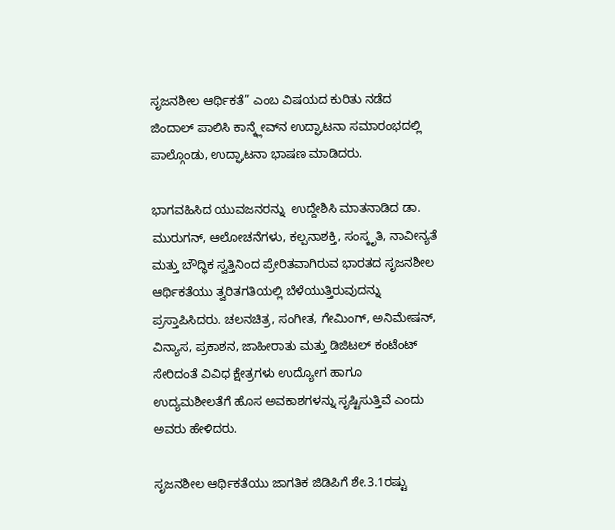ಸೃಜನಶೀಲ ಆರ್ಥಿಕತೆ” ಎಂಬ ವಿಷಯದ ಕುರಿತು ನಡೆದ ಜಿಂದಾಲ್ ಪಾಲಿಸಿ ಕಾನ್ಕ್ಲೇವ್‌ನ ಉದ್ಘಾಟನಾ ಸಮಾರಂಭದಲ್ಲಿ ಪಾಲ್ಗೊಂಡು, ಉದ್ಘಾಟನಾ ಭಾಷಣ ಮಾಡಿದರು.

ಭಾಗವಹಿಸಿದ ಯುವಜನರನ್ನು  ಉದ್ದೇಶಿಸಿ ಮಾತನಾಡಿದ ಡಾ. ಮುರುಗನ್, ಆಲೋಚನೆಗಳು, ಕಲ್ಪನಾಶಕ್ತಿ, ಸಂಸ್ಕೃತಿ, ನಾವೀನ್ಯತೆ ಮತ್ತು ಬೌದ್ಧಿಕ ಸ್ವತ್ತಿನಿಂದ ಪ್ರೇರಿತವಾಗಿರುವ ಭಾರತದ ಸೃಜನಶೀಲ ಆರ್ಥಿಕತೆಯು ತ್ವರಿತಗತಿಯಲ್ಲಿ ಬೆಳೆಯುತ್ತಿರುವುದನ್ನು ಪ್ರಸ್ತಾಪಿಸಿದರು. ಚಲನಚಿತ್ರ, ಸಂಗೀತ, ಗೇಮಿಂಗ್, ಅನಿಮೇಷನ್, ವಿನ್ಯಾಸ, ಪ್ರಕಾಶನ, ಜಾಹೀರಾತು ಮತ್ತು ಡಿಜಿಟಲ್ ಕಂಟೆಂಟ್‌ ಸೇರಿದಂತೆ ವಿವಿಧ ಕ್ಷೇತ್ರಗಳು ಉದ್ಯೋಗ ಹಾಗೂ ಉದ್ಯಮಶೀಲತೆಗೆ ಹೊಸ ಅವಕಾಶಗಳನ್ನು ಸೃಷ್ಟಿಸುತ್ತಿವೆ ಎಂದು ಅವರು ಹೇಳಿದರು.

ಸೃಜನಶೀಲ ಆರ್ಥಿಕತೆಯು ಜಾಗತಿಕ ಜಿಡಿಪಿಗೆ ಶೇ.3.1ರಷ್ಟು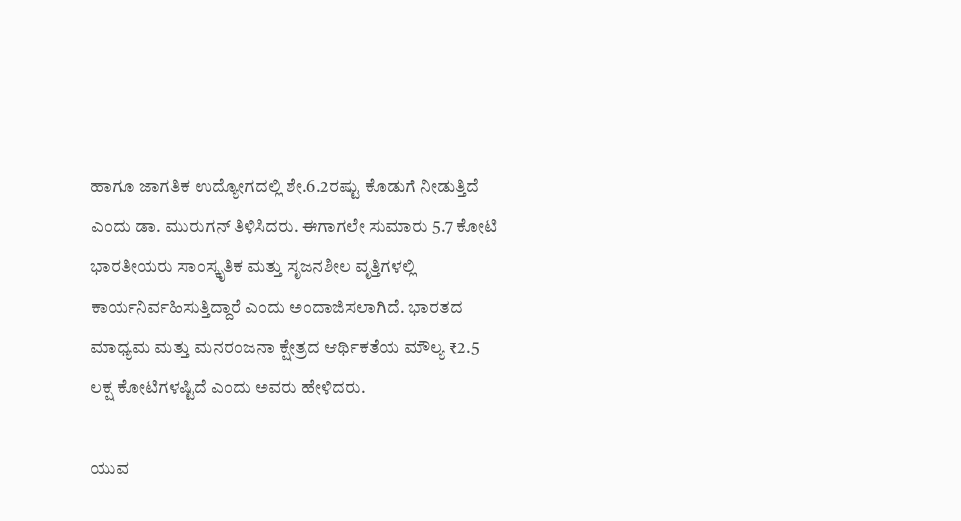ಹಾಗೂ ಜಾಗತಿಕ ಉದ್ಯೋಗದಲ್ಲಿ ಶೇ.6.2ರಷ್ಟು ಕೊಡುಗೆ ನೀಡುತ್ತಿದೆ ಎಂದು ಡಾ. ಮುರುಗನ್ ತಿಳಿಸಿದರು. ಈಗಾಗಲೇ ಸುಮಾರು 5.7 ಕೋಟಿ ಭಾರತೀಯರು ಸಾಂಸ್ಕೃತಿಕ ಮತ್ತು ಸೃಜನಶೀಲ ವೃತ್ತಿಗಳಲ್ಲಿ ಕಾರ್ಯನಿರ್ವಹಿಸುತ್ತಿದ್ದಾರೆ ಎಂದು ಅಂದಾಜಿಸಲಾಗಿದೆ. ಭಾರತದ ಮಾಧ್ಯಮ ಮತ್ತು ಮನರಂಜನಾ ಕ್ಷೇತ್ರದ ಆರ್ಥಿಕತೆಯ ಮೌಲ್ಯ ₹2.5 ಲಕ್ಷ ಕೋಟಿಗಳಷ್ಟಿದೆ ಎಂದು ಅವರು ಹೇಳಿದರು.

ಯುವ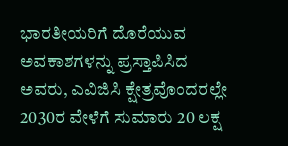ಭಾರತೀಯರಿಗೆ ದೊರೆಯುವ ಅವಕಾಶಗಳನ್ನು ಪ್ರಸ್ತಾಪಿಸಿದ ಅವರು, ಎವಿಜಿಸಿ ಕ್ಷೇತ್ರವೊಂದರಲ್ಲೇ 2030ರ ವೇಳೆಗೆ ಸುಮಾರು 20 ಲಕ್ಷ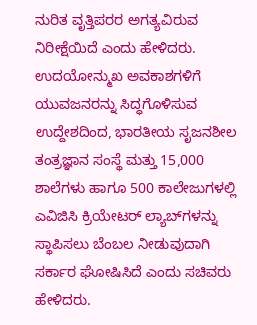ನುರಿತ ವೃತ್ತಿಪರರ ಅಗತ್ಯವಿರುವ ನಿರೀಕ್ಷೆಯಿದೆ ಎಂದು ಹೇಳಿದರು. ಉದಯೋನ್ಮುಖ ಅವಕಾಶಗಳಿಗೆ ಯುವಜನರನ್ನು ಸಿದ್ಧಗೊಳಿಸುವ ಉದ್ದೇಶದಿಂದ, ಭಾರತೀಯ ಸೃಜನಶೀಲ ತಂತ್ರಜ್ಞಾನ ಸಂಸ್ಥೆ ಮತ್ತು 15,000 ಶಾಲೆಗಳು ಹಾಗೂ 500 ಕಾಲೇಜುಗಳಲ್ಲಿ ಎವಿಜಿಸಿ ಕ್ರಿಯೇಟರ್ ಲ್ಯಾಬ್‌ಗಳನ್ನು ಸ್ಥಾಪಿಸಲು ಬೆಂಬಲ ನೀಡುವುದಾಗಿ ಸರ್ಕಾರ ಘೋಷಿಸಿದೆ ಎಂದು ಸಚಿವರು ಹೇಳಿದರು.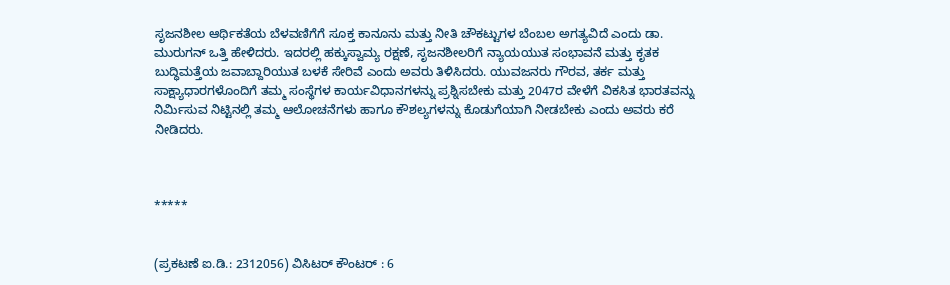ಸೃಜನಶೀಲ ಆರ್ಥಿಕತೆಯ ಬೆಳವಣಿಗೆಗೆ ಸೂಕ್ತ ಕಾನೂನು ಮತ್ತು ನೀತಿ ಚೌಕಟ್ಟುಗಳ ಬೆಂಬಲ ಅಗತ್ಯವಿದೆ ಎಂದು ಡಾ. ಮುರುಗನ್ ಒತ್ತಿ ಹೇಳಿದರು. ಇದರಲ್ಲಿ ಹಕ್ಕುಸ್ವಾಮ್ಯ ರಕ್ಷಣೆ, ಸೃಜನಶೀಲರಿಗೆ ನ್ಯಾಯಯುತ ಸಂಭಾವನೆ ಮತ್ತು ಕೃತಕ ಬುದ್ಧಿಮತ್ತೆಯ ಜವಾಬ್ದಾರಿಯುತ ಬಳಕೆ ಸೇರಿವೆ ಎಂದು ಅವರು ತಿಳಿಸಿದರು. ಯುವಜನರು ಗೌರವ, ತರ್ಕ ಮತ್ತು ಸಾಕ್ಷ್ಯಾಧಾರಗಳೊಂದಿಗೆ ತಮ್ಮ ಸಂಸ್ಥೆಗಳ ಕಾರ್ಯವಿಧಾನಗಳನ್ನು ಪ್ರಶ್ನಿಸಬೇಕು ಮತ್ತು 2047ರ ವೇಳೆಗೆ ವಿಕಸಿತ ಭಾರತವನ್ನು ನಿರ್ಮಿಸುವ ನಿಟ್ಟಿನಲ್ಲಿ ತಮ್ಮ ಆಲೋಚನೆಗಳು ಹಾಗೂ ಕೌಶಲ್ಯಗಳನ್ನು ಕೊಡುಗೆಯಾಗಿ ನೀಡಬೇಕು ಎಂದು ಅವರು ಕರೆ ನೀಡಿದರು.



*****


(ಪ್ರಕಟಣೆ ಐ.ಡಿ.: 2312056) ವಿಸಿಟರ್ ಕೌಂಟರ್ : 6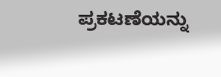ಪ್ರಕಟಣೆಯನ್ನು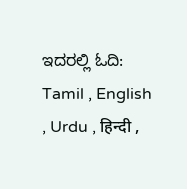ಇದರಲ್ಲಿ ಓದಿ: Tamil , English , Urdu , हिन्दी ,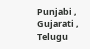Punjabi , Gujarati , Telugu